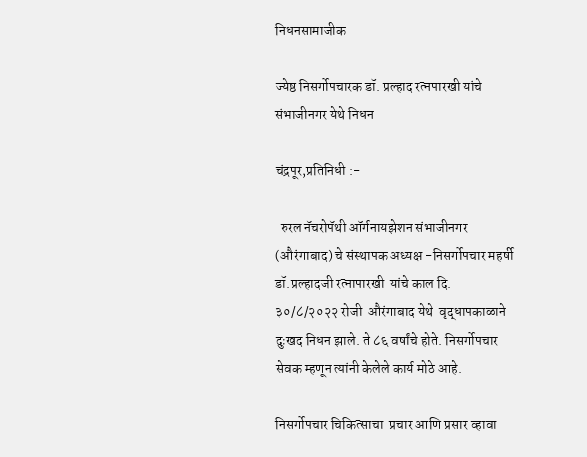निधनसामाजीक

ज्येष्ठ निसर्गोपचारक डॉ. प्रल्हाद रत्नपारखी यांचे संभाजीनगर येथे निधन

चंद्रपूर,प्रतिनिधी :-

  रुरल नॅचरोपॅथी ऑर्गनायझेशन संभाजीनगर (औरंगाबाद) चे संस्थापक अध्यक्ष -निसर्गोपचार महर्षी  डॉ.प्रल्हादजी रत्नापारखी  यांचे काल दि. ३०/८/२०२२ रोजी  औरंगाबाद येथे  वृद्धापकाळाने दुःखद निधन झाले. ते ८६ वर्षांचे होते. निसर्गोपचार सेवक म्हणून त्यांनी केलेले कार्य मोठे आहे.

निसर्गोपचार चिकित्साचा  प्रचार आणि प्रसार व्हावा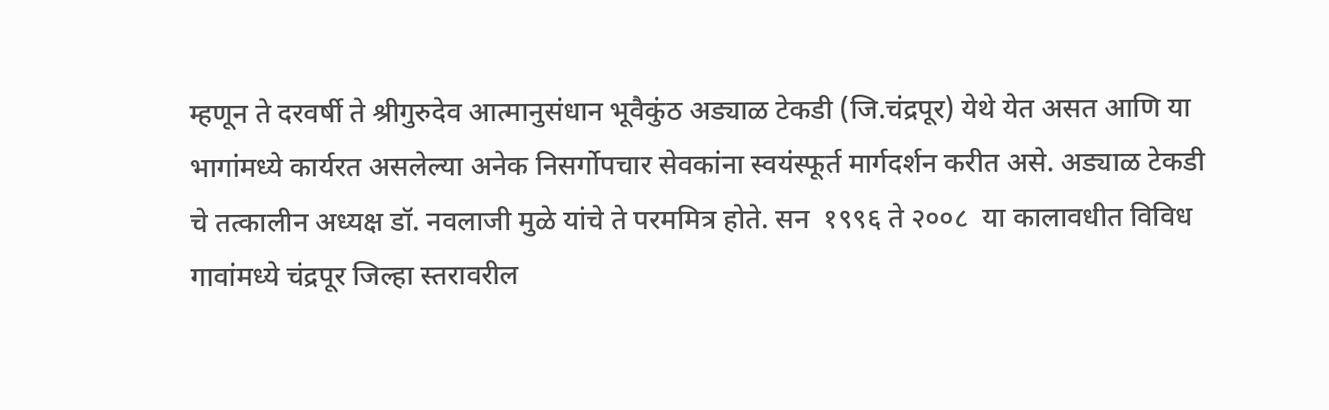म्हणून ते दरवर्षी ते श्रीगुरुदेव आत्मानुसंधान भूवैकुंठ अड्याळ टेकडी (जि.चंद्रपूर) येथे येत असत आणि या भागांमध्ये कार्यरत असलेल्या अनेक निसर्गोपचार सेवकांना स्वयंस्फूर्त मार्गदर्शन करीत असे. अड्याळ टेकडी चे तत्कालीन अध्यक्ष डॉ. नवलाजी मुळे यांचे ते परममित्र होते. सन  १९९६ ते २००८  या कालावधीत विविध गावांमध्ये चंद्रपूर जिल्हा स्तरावरील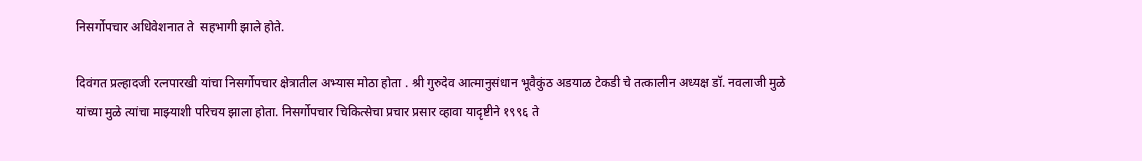निसर्गोपचार अधिवेशनात ते  सहभागी झाले होते.

दिवंगत प्रल्हादजी रत्नपारखी यांचा निसर्गोपचार क्षेत्रातील अभ्यास मोठा होता . श्री गुरुदेव आत्मानुसंधान भूवैकुंठ अडयाळ टेकडी चे तत्कालीन अध्यक्ष डॉ. नवलाजी मुळे यांच्या मुळे त्यांचा माझ्याशी परिचय झाला होता. निसर्गोपचार चिकित्सेचा प्रचार प्रसार व्हावा यादृष्टीने १९९६ ते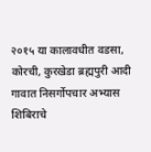२०१५ या कालावधीत वडसा, कोरची, कुरखेडा ब्रह्मपुरी आदी  गावात निसर्गोपचार अभ्यास शिबिराचे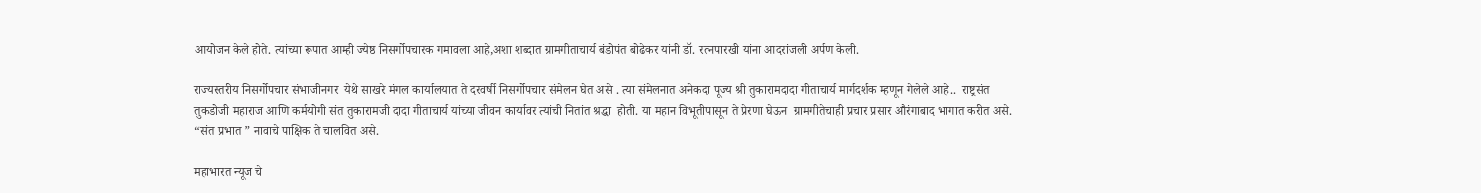आयोजन केले होते. त्यांच्या रूपात आम्ही ज्येष्ठ निसर्गोपचारक गमावला आहे,अशा शब्दात ग्रामगीताचार्य बंडोपंत बोढेकर यांनी डॉ. रत्नपारखी यांना आदरांजली अर्पण केली.

राज्यस्तरीय निसर्गोपचार संभाजीनगर  येथे साखरे मंगल कार्यालयात ते दरवर्षी निसर्गोपचार संमेलन घेत असे . त्या संमेलनात अनेकदा पूज्य श्री तुकारामदादा गीताचार्य मार्गदर्शक म्हणून गेलेले आहे..  राष्ट्रसंत तुकडोजी महाराज आणि कर्मयोगी संत तुकारामजी दादा गीताचार्य यांच्या जीवन कार्यावर त्यांची नितांत श्रद्धा  होती. या महान विभूतीपासून ते प्रेरणा घेऊन  ग्रामगीतेचाही प्रचार प्रसार औरंगाबाद भागात करीत असे. “संत प्रभात ” नावाचे पाक्षिक ते चालवित असे.

महाभारत न्यूज चे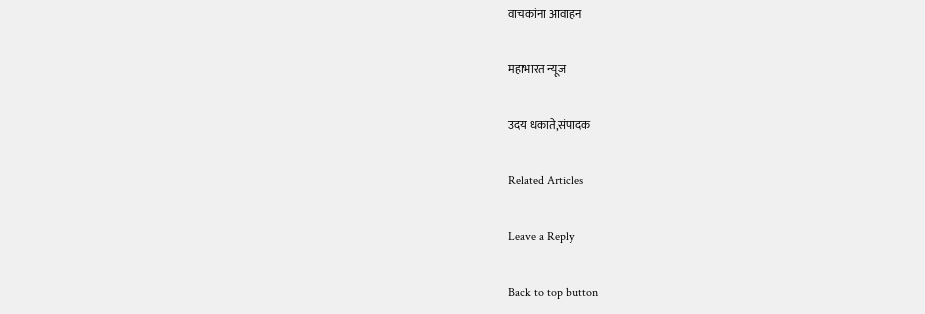वाचकांना आवाहन

महाभारत न्यूज

उदय धकाते,संपादक

Related Articles

Leave a Reply

Back to top button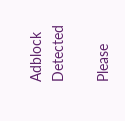Adblock Detected

Please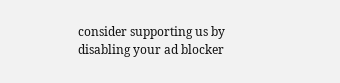consider supporting us by disabling your ad blocker